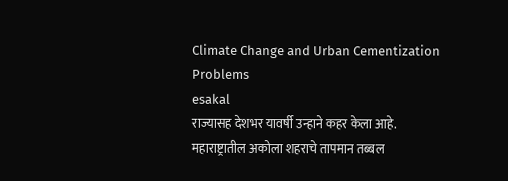Climate Change and Urban Cementization Problems
esakal
राज्यासह देशभर यावर्षी उन्हाने कहर केला आहे. महाराष्ट्रातील अकोला शहराचे तापमान तब्बल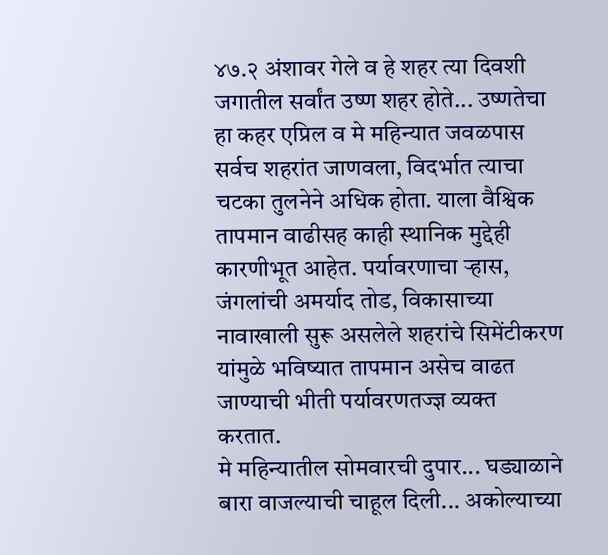४७.२ अंशावर गेले व हे शहर त्या दिवशी जगातील सर्वांत उष्ण शहर होते... उष्णतेचा हा कहर एप्रिल व मे महिन्यात जवळपास सर्वच शहरांत जाणवला, विदर्भात त्याचा चटका तुलनेने अधिक होता. याला वैश्विक तापमान वाढीसह काही स्थानिक मुद्देही कारणीभूत आहेत. पर्यावरणाचा ऱ्हास, जंगलांची अमर्याद तोड, विकासाच्या नावाखाली सुरू असलेले शहरांचे सिमेंटीकरण यांमुळे भविष्यात तापमान असेच वाढत जाण्याची भीती पर्यावरणतज्ज्ञ व्यक्त करतात.
मे महिन्यातील सोमवारची दुपार... घड्याळाने बारा वाजल्याची चाहूल दिली... अकोल्याच्या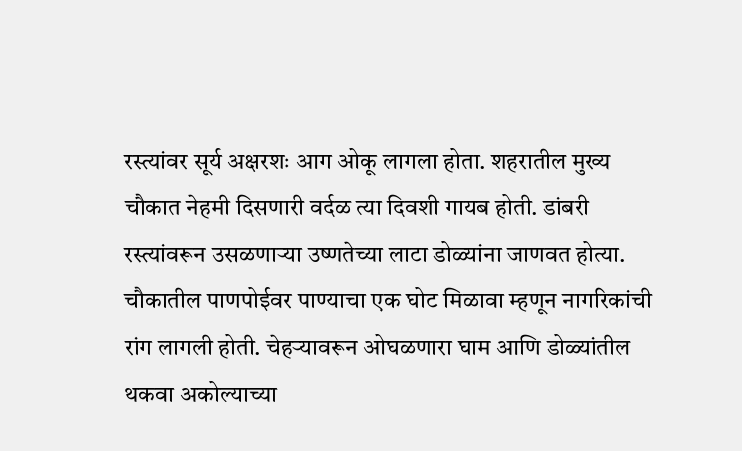रस्त्यांवर सूर्य अक्षरशः आग ओकू लागला होता. शहरातील मुख्य चौकात नेहमी दिसणारी वर्दळ त्या दिवशी गायब होती. डांबरी रस्त्यांवरून उसळणाऱ्या उष्णतेच्या लाटा डोळ्यांना जाणवत होत्या. चौकातील पाणपोईवर पाण्याचा एक घोट मिळावा म्हणून नागरिकांची रांग लागली होती. चेहऱ्यावरून ओघळणारा घाम आणि डोळ्यांतील थकवा अकोल्याच्या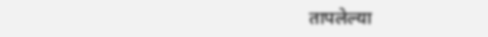तापलेल्या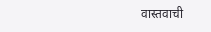वास्तवाची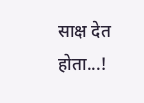साक्ष देत होता...!